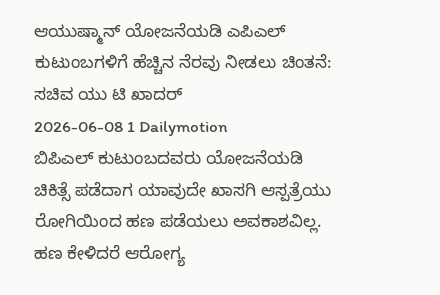ಆಯುಷ್ಮಾನ್ ಯೋಜನೆಯಡಿ ಎಪಿಎಲ್ ಕುಟುಂಬಗಳಿಗೆ ಹೆಚ್ಚಿನ ನೆರವು ನೀಡಲು ಚಿಂತನೆ: ಸಚಿವ ಯು ಟಿ ಖಾದರ್
2026-06-08 1 Dailymotion
ಬಿಪಿಎಲ್ ಕುಟುಂಬದವರು ಯೋಜನೆಯಡಿ ಚಿಕಿತ್ಸೆ ಪಡೆದಾಗ ಯಾವುದೇ ಖಾಸಗಿ ಆಸ್ಪತ್ರೆಯು ರೋಗಿಯಿಂದ ಹಣ ಪಡೆಯಲು ಅವಕಾಶವಿಲ್ಲ. ಹಣ ಕೇಳಿದರೆ ಆರೋಗ್ಯ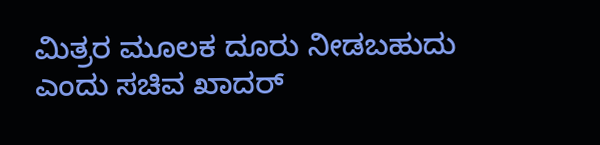ಮಿತ್ರರ ಮೂಲಕ ದೂರು ನೀಡಬಹುದು ಎಂದು ಸಚಿವ ಖಾದರ್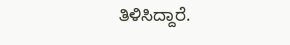ತಿಳಿಸಿದ್ದಾರೆ.